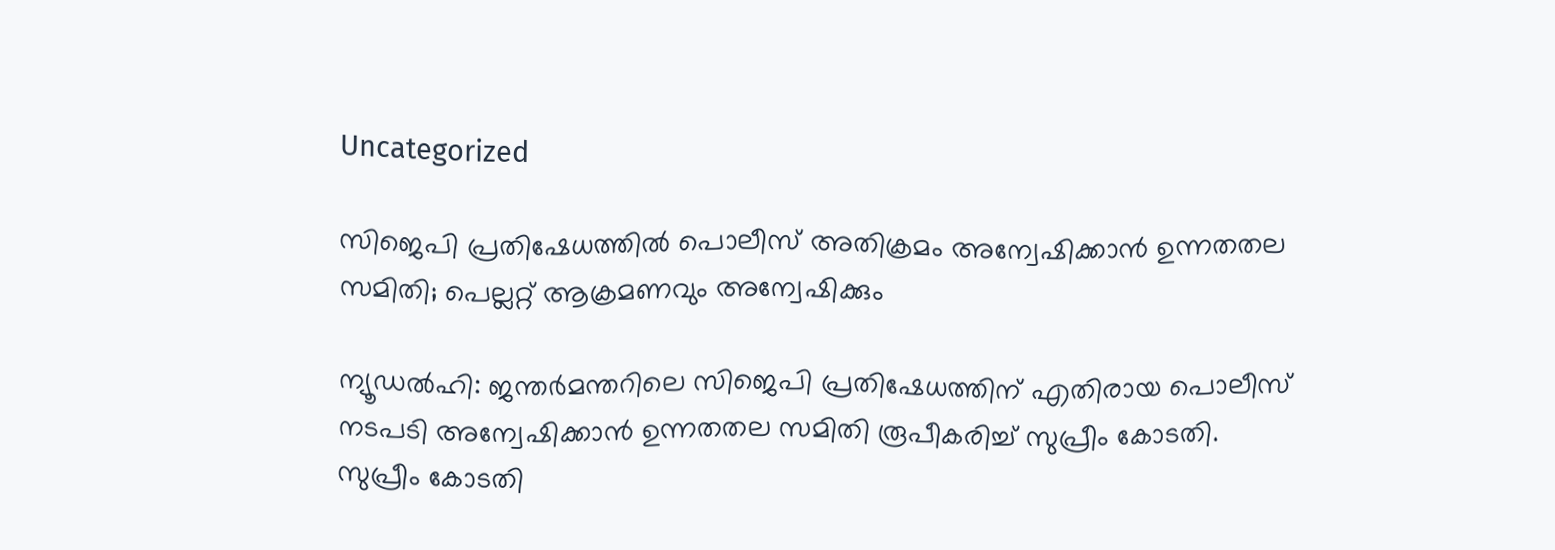Uncategorized

സിജെപി പ്രതിഷേധത്തില്‍ പൊലീസ് അതിക്രമം അന്വേഷിക്കാന്‍ ഉന്നതതല സമിതി; പെല്ലറ്റ് ആക്രമണവും അന്വേഷിക്കും

ന്യൂഡല്‍ഹി: ജന്തര്‍മന്തറിലെ സിജെപി പ്രതിഷേധത്തിന് എതിരായ പൊലീസ് നടപടി അന്വേഷിക്കാന്‍ ഉന്നതതല സമിതി രൂപീകരിച്ച് സുപ്രീം കോടതി. സുപ്രീം കോടതി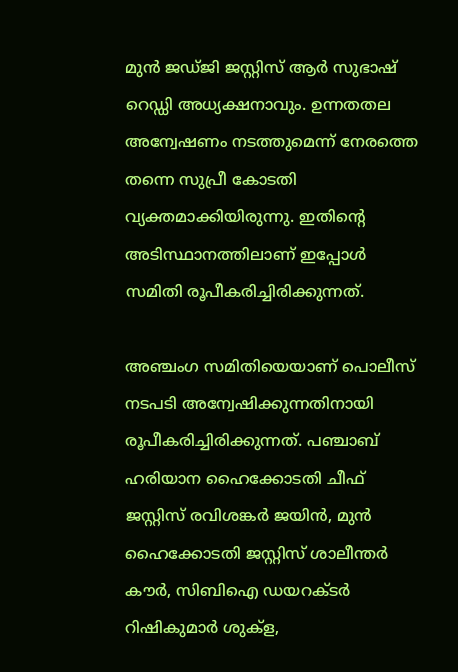മുന്‍ ജഡ്ജി ജസ്റ്റിസ് ആര്‍ സുഭാഷ് റെഡ്ഡി അധ്യക്ഷനാവും. ഉന്നതതല അന്വേഷണം നടത്തുമെന്ന് നേരത്തെ തന്നെ സുപ്രീ കോടതി വ്യക്തമാക്കിയിരുന്നു. ഇതിന്റെ അടിസ്ഥാനത്തിലാണ് ഇപ്പോള്‍ സമിതി രൂപീകരിച്ചിരിക്കുന്നത്.

അഞ്ചംഗ സമിതിയെയാണ് പൊലീസ് നടപടി അന്വേഷിക്കുന്നതിനായി രൂപീകരിച്ചിരിക്കുന്നത്. പഞ്ചാബ് ഹരിയാന ഹൈക്കോടതി ചീഫ് ജസ്റ്റിസ് രവിശങ്കര്‍ ജയിന്‍, മുന്‍ ഹൈക്കോടതി ജസ്റ്റിസ് ശാലീന്തര്‍ കൗര്‍, സിബിഐ ഡയറക്ടര്‍ റിഷികുമാര്‍ ശുക്‌ള,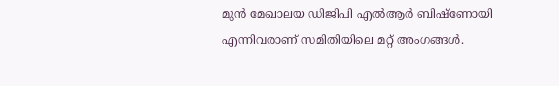മുന്‍ മേഖാലയ ഡിജിപി എല്‍ആര്‍ ബിഷ്ണോയി എന്നിവരാണ് സമിതിയിലെ മറ്റ് അംഗങ്ങള്‍.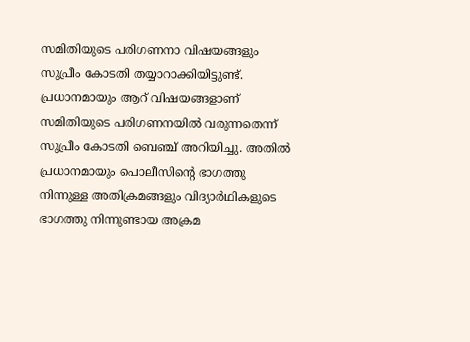സമിതിയുടെ പരിഗണനാ വിഷയങ്ങളും സുപ്രീം കോടതി തയ്യാറാക്കിയിട്ടുണ്ട്. പ്രധാനമായും ആറ് വിഷയങ്ങളാണ് സമിതിയുടെ പരിഗണനയില്‍ വരുന്നതെന്ന് സുപ്രീം കോടതി ബെഞ്ച് അറിയിച്ചു. അതില്‍ പ്രധാനമായും പൊലീസിന്റെ ഭാഗത്തു നിന്നുള്ള അതിക്രമങ്ങളും വിദ്യാര്‍ഥികളുടെ ഭാഗത്തു നിന്നുണ്ടായ അക്രമ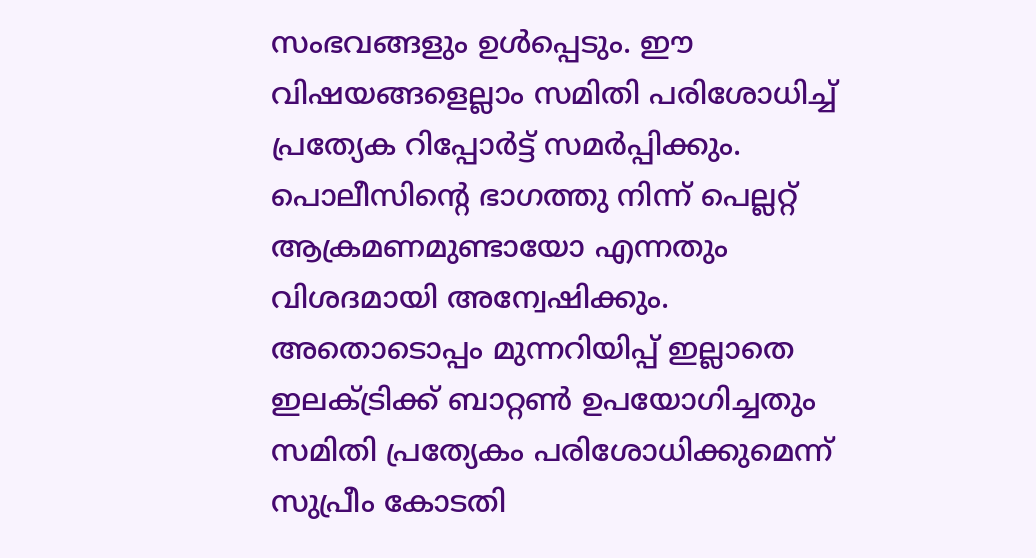സംഭവങ്ങളും ഉള്‍പ്പെടും. ഈ വിഷയങ്ങളെല്ലാം സമിതി പരിശോധിച്ച് പ്രത്യേക റിപ്പോര്‍ട്ട് സമര്‍പ്പിക്കും. പൊലീസിന്റെ ഭാഗത്തു നിന്ന് പെല്ലറ്റ് ആക്രമണമുണ്ടായോ എന്നതും വിശദമായി അന്വേഷിക്കും. അതൊടൊപ്പം മുന്നറിയിപ്പ് ഇല്ലാതെ ഇലക്ട്രിക്ക് ബാറ്റണ്‍ ഉപയോഗിച്ചതും സമിതി പ്രത്യേകം പരിശോധിക്കുമെന്ന് സുപ്രീം കോടതി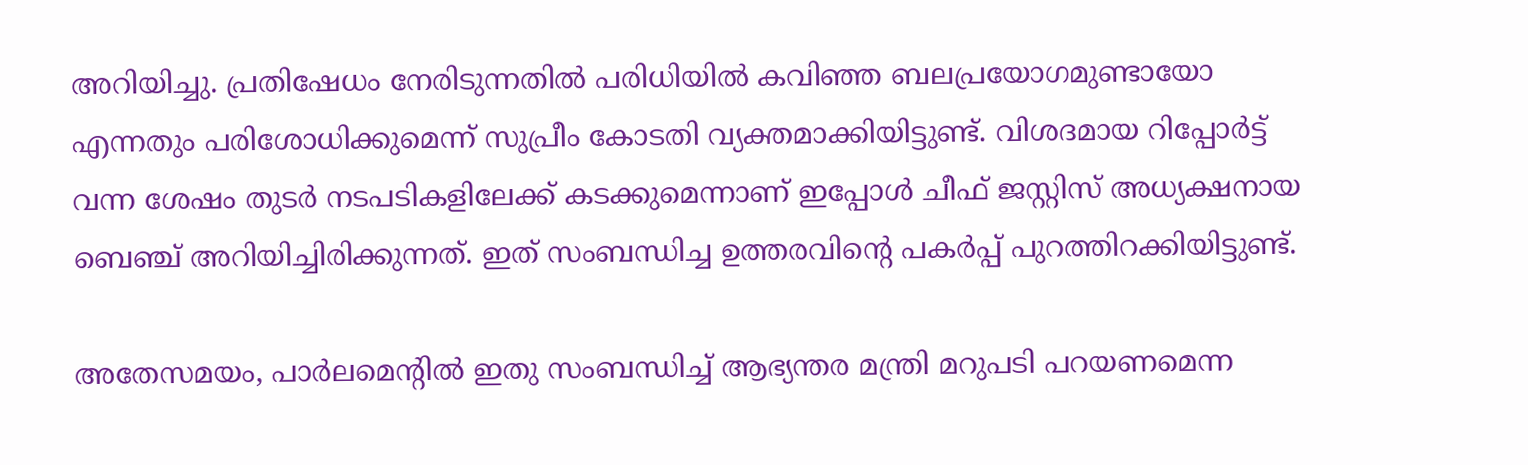അറിയിച്ചു. പ്രതിഷേധം നേരിടുന്നതില്‍ പരിധിയില്‍ കവിഞ്ഞ ബലപ്രയോഗമുണ്ടായോ എന്നതും പരിശോധിക്കുമെന്ന് സുപ്രീം കോടതി വ്യക്തമാക്കിയിട്ടുണ്ട്. വിശദമായ റിപ്പോര്‍ട്ട് വന്ന ശേഷം തുടര്‍ നടപടികളിലേക്ക് കടക്കുമെന്നാണ് ഇപ്പോള്‍ ചീഫ് ജസ്റ്റിസ് അധ്യക്ഷനായ ബെഞ്ച് അറിയിച്ചിരിക്കുന്നത്. ഇത് സംബന്ധിച്ച ഉത്തരവിന്റെ പകര്‍പ്പ് പുറത്തിറക്കിയിട്ടുണ്ട്.

അതേസമയം, പാര്‍ലമെന്റില്‍ ഇതു സംബന്ധിച്ച് ആഭ്യന്തര മന്ത്രി മറുപടി പറയണമെന്ന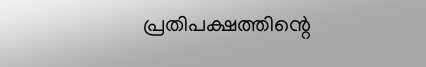പ്രതിപക്ഷത്തിന്റെ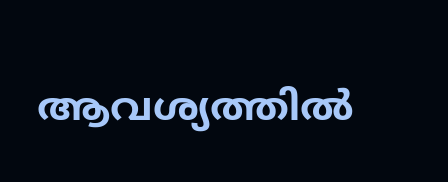ആവശ്യത്തില്‍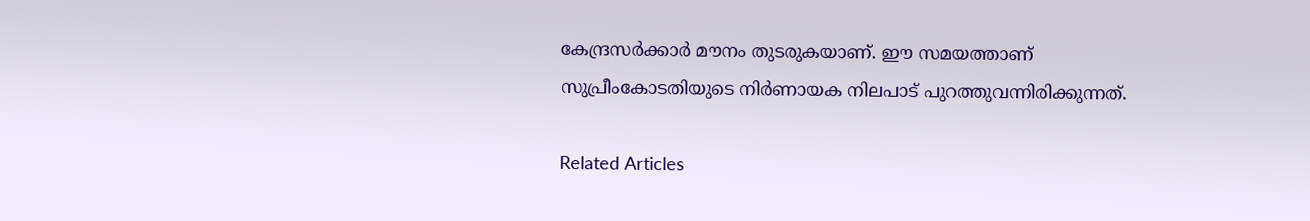കേന്ദ്രസര്‍ക്കാര്‍ മൗനം തുടരുകയാണ്. ഈ സമയത്താണ് സുപ്രീംകോടതിയുടെ നിര്‍ണായക നിലപാട് പുറത്തുവന്നിരിക്കുന്നത്.

Related Articles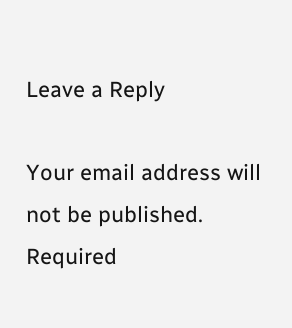Leave a Reply

Your email address will not be published. Required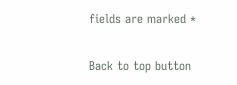fields are marked *

Back to top button